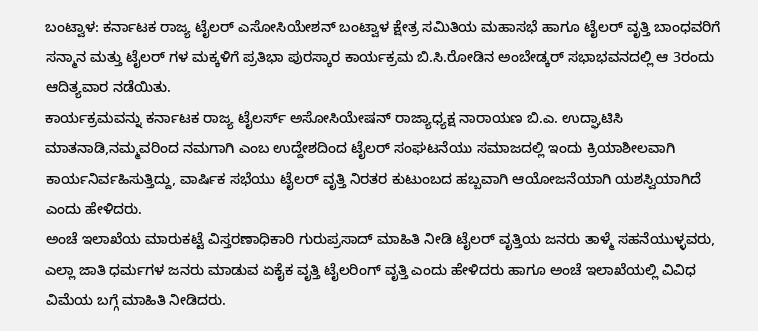ಬಂಟ್ವಾಳ: ಕರ್ನಾಟಕ ರಾಜ್ಯ ಟೈಲರ್ ಎಸೋಸಿಯೇಶನ್ ಬಂಟ್ವಾಳ ಕ್ಷೇತ್ರ ಸಮಿತಿಯ ಮಹಾಸಭೆ ಹಾಗೂ ಟೈಲರ್ ವೃತ್ತಿ ಬಾಂಧವರಿಗೆ ಸನ್ಮಾನ ಮತ್ತು ಟೈಲರ್ ಗಳ ಮಕ್ಕಳಿಗೆ ಪ್ರತಿಭಾ ಪುರಸ್ಕಾರ ಕಾರ್ಯಕ್ರಮ ಬಿ.ಸಿ.ರೋಡಿನ ಅಂಬೇಡ್ಕರ್ ಸಭಾಭವನದಲ್ಲಿ ಆ 3ರಂದು ಆದಿತ್ಯವಾರ ನಡೆಯಿತು.
ಕಾರ್ಯಕ್ರಮವನ್ನು ಕರ್ನಾಟಕ ರಾಜ್ಯ ಟೈಲರ್ಸ್ ಅಸೋಸಿಯೇಷನ್ ರಾಜ್ಯಾಧ್ಯಕ್ಷ ನಾರಾಯಣ ಬಿ.ಎ. ಉದ್ಘಾಟಿಸಿ ಮಾತನಾಡಿ,ನಮ್ಮವರಿಂದ ನಮಗಾಗಿ ಎಂಬ ಉದ್ದೇಶದಿಂದ ಟೈಲರ್ ಸಂಘಟನೆಯು ಸಮಾಜದಲ್ಲಿ ಇಂದು ಕ್ರಿಯಾಶೀಲವಾಗಿ ಕಾರ್ಯನಿರ್ವಹಿಸುತ್ತಿದ್ದು, ವಾರ್ಷಿಕ ಸಭೆಯು ಟೈಲರ್ ವೃತ್ತಿ ನಿರತರ ಕುಟುಂಬದ ಹಬ್ಬವಾಗಿ ಆಯೋಜನೆಯಾಗಿ ಯಶಸ್ವಿಯಾಗಿದೆ ಎಂದು ಹೇಳಿದರು.
ಅಂಚೆ ಇಲಾಖೆಯ ಮಾರುಕಟ್ಟೆ ವಿಸ್ತರಣಾಧಿಕಾರಿ ಗುರುಪ್ರಸಾದ್ ಮಾಹಿತಿ ನೀಡಿ ಟೈಲರ್ ವೃತ್ತಿಯ ಜನರು ತಾಳ್ಮೆ ಸಹನೆಯುಳ್ಳವರು, ಎಲ್ಲಾ ಜಾತಿ ಧರ್ಮಗಳ ಜನರು ಮಾಡುವ ಏಕೈಕ ವೃತ್ತಿ ಟೈಲರಿಂಗ್ ವೃತ್ತಿ ಎಂದು ಹೇಳಿದರು ಹಾಗೂ ಅಂಚೆ ಇಲಾಖೆಯಲ್ಲಿ ವಿವಿಧ ವಿಮೆಯ ಬಗ್ಗೆ ಮಾಹಿತಿ ನೀಡಿದರು.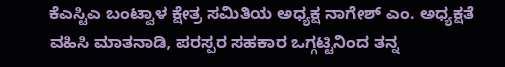ಕೆಎಸ್ಟಿಎ ಬಂಟ್ವಾಳ ಕ್ಷೇತ್ರ ಸಮಿತಿಯ ಅಧ್ಯಕ್ಷ ನಾಗೇಶ್ ಎಂ. ಅಧ್ಯಕ್ಷತೆ ವಹಿಸಿ ಮಾತನಾಡಿ, ಪರಸ್ಪರ ಸಹಕಾರ ಒಗ್ಗಟ್ಟಿನಿಂದ ತನ್ನ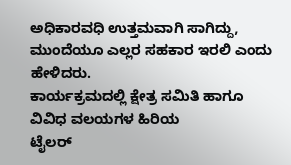ಅಧಿಕಾರವಧಿ ಉತ್ತಮವಾಗಿ ಸಾಗಿದ್ದು, ಮುಂದೆಯೂ ಎಲ್ಲರ ಸಹಕಾರ ಇರಲಿ ಎಂದು ಹೇಳಿದರು.
ಕಾರ್ಯಕ್ರಮದಲ್ಲಿ ಕ್ಷೇತ್ರ ಸಮಿತಿ ಹಾಗೂ ವಿವಿಧ ವಲಯಗಳ ಹಿರಿಯ
ಟೈಲರ್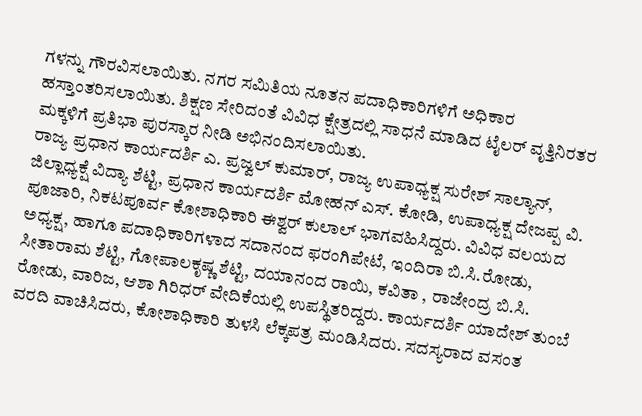ಗಳನ್ನು ಗೌರವಿಸಲಾಯಿತು. ನಗರ ಸಮಿತಿಯ ನೂತನ ಪದಾಧಿಕಾರಿಗಳಿಗೆ ಅಧಿಕಾರ ಹಸ್ತಾಂತರಿಸಲಾಯಿತು. ಶಿಕ್ಷಣ ಸೇರಿದಂತೆ ವಿವಿಧ ಕ್ಷೇತ್ರದಲ್ಲಿ ಸಾಧನೆ ಮಾಡಿದ ಟೈಲರ್ ವೃತ್ತಿನಿರತರ ಮಕ್ಕಳಿಗೆ ಪ್ರತಿಭಾ ಪುರಸ್ಕಾರ ನೀಡಿ ಅಭಿನಂದಿಸಲಾಯಿತು.
ರಾಜ್ಯ ಪ್ರಧಾನ ಕಾರ್ಯದರ್ಶಿ ಎ. ಪ್ರಜ್ವಲ್ ಕುಮಾರ್, ರಾಜ್ಯ ಉಪಾಧ್ಯಕ್ಷ ಸುರೇಶ್ ಸಾಲ್ಯಾನ್, ಜಿಲ್ಲಾಧ್ಯಕ್ಷೆ ವಿದ್ಯಾ ಶೆಟ್ಟಿ, ಪ್ರಧಾನ ಕಾರ್ಯದರ್ಶಿ ಮೋಹನ್ ಎಸ್. ಕೋಡಿ, ಉಪಾಧ್ಯಕ್ಷ ದೇಜಪ್ಪ ವಿ. ಪೂಜಾರಿ, ನಿಕಟಪೂರ್ವ ಕೋಶಾಧಿಕಾರಿ ಈಶ್ವರ್ ಕುಲಾಲ್ ಭಾಗವಹಿಸಿದ್ದರು. ವಿವಿಧ ವಲಯದ ಅಧ್ಯಕ್ಷ, ಹಾಗೂ ಪದಾಧಿಕಾರಿಗಳಾದ ಸದಾನಂದ ಫರಂಗಿಪೇಟೆ, ಇಂದಿರಾ ಬಿ.ಸಿ.ರೋಡು, ಸೀತಾರಾಮ ಶೆಟ್ಟಿ, ಗೋಪಾಲಕೃಷ್ಣ ಶೆಟ್ಟಿ, ದಯಾನಂದ ರಾಯಿ, ಕವಿತಾ , ರಾಜೇಂದ್ರ ಬಿ.ಸಿ. ರೋಡು, ವಾರಿಜ, ಆಶಾ ಗಿರಿಧರ್ ವೇದಿಕೆಯಲ್ಲಿ ಉಪಸ್ಥಿತರಿದ್ದರು. ಕಾರ್ಯದರ್ಶಿ ಯಾದೇಶ್ ತುಂಬೆ ವರದಿ ವಾಚಿಸಿದರು, ಕೋಶಾಧಿಕಾರಿ ತುಳಸಿ ಲೆಕ್ಕಪತ್ರ ಮಂಡಿಸಿದರು. ಸದಸ್ಯರಾದ ವಸಂತ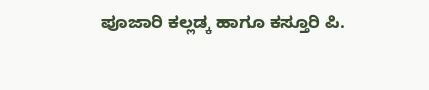ಪೂಜಾರಿ ಕಲ್ಲಡ್ಕ ಹಾಗೂ ಕಸ್ತೂರಿ ಪಿ.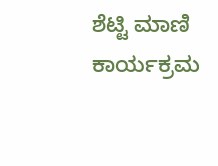ಶೆಟ್ಟಿ ಮಾಣಿ ಕಾರ್ಯಕ್ರಮ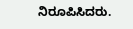ನಿರೂಪಿಸಿದರು.